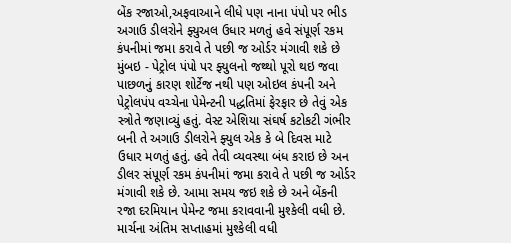બેંક રજાઓ,અફવાઆને લીધે પણ નાના પંપો પર ભીડ
અગાઉ ડીલરોને ફ્યુઅલ ઉધાર મળતું હવે સંપૂર્ણ રકમ કંપનીમાં જમા કરાવે તે પછી જ ઓર્ડર મંગાવી શકે છે
મુંબઇ - પેટ્રોલ પંપો પર ફ્યુલનો જથ્થો પૂરો થઇ જવા પાછળનું કારણ શોર્ટેજ નથી પણ ઓઇલ કંપની અને પેટ્રોલપંપ વચ્ચેના પેમેન્ટની પદ્ધતિમાં ફેરફાર છે તેવું એક સ્ત્રોતે જણાવ્યું હતું. વેસ્ટ એશિયા સંઘર્ષ કટોકટી ગંભીર બની તે અગાઉ ડીલરોને ફ્યુલ એક કે બે દિવસ માટે ઉધાર મળતું હતું. હવે તેવી વ્યવસ્થા બંધ કરાઇ છે અન ડીલર સંપૂર્ણ રકમ કંપનીમાં જમા કરાવે તે પછી જ ઓર્ડર મંગાવી શકે છે. આમા સમય જઇ શકે છે અને બેંકની રજા દરમિયાન પેમેન્ટ જમા કરાવવાની મુશ્કેલી વધી છે.
માર્ચના અંતિમ સપ્તાહમાં મુશ્કેલી વધી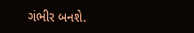ગંભીર બનશે.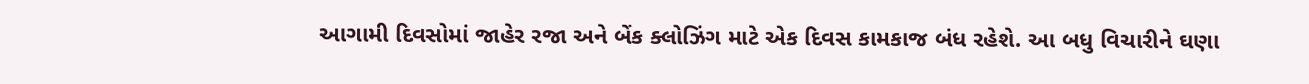આગામી દિવસોમાં જાહેર રજા અને બેંક ક્લોઝિંગ માટે એક દિવસ કામકાજ બંધ રહેશે. આ બધુ વિચારીને ઘણા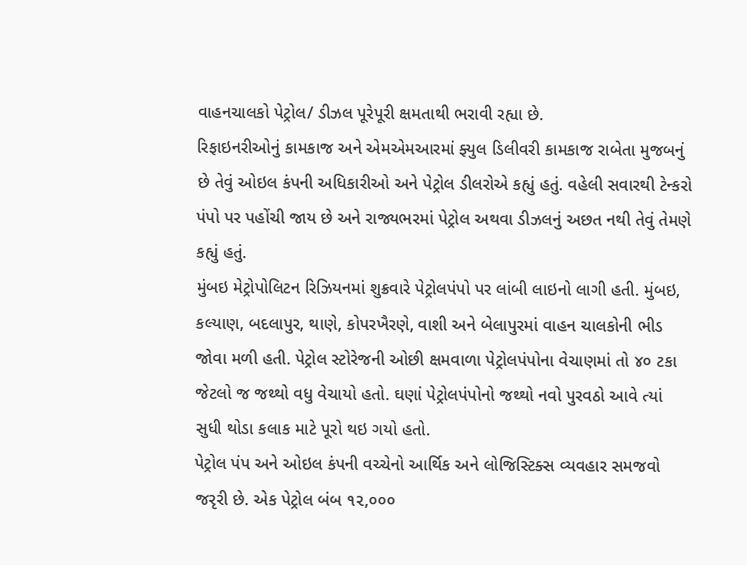વાહનચાલકો પેટ્રોલ/ ડીઝલ પૂરેપૂરી ક્ષમતાથી ભરાવી રહ્યા છે.
રિફાઇનરીઓનું કામકાજ અને એમએમઆરમાં ફ્યુલ ડિલીવરી કામકાજ રાબેતા મુજબનું છે તેવું ઓઇલ કંપની અધિકારીઓ અને પેટ્રોલ ડીલરોએ કહ્યું હતું. વહેલી સવારથી ટેન્કરો પંપો પર પહોંચી જાય છે અને રાજ્યભરમાં પેટ્રોલ અથવા ડીઝલનું અછત નથી તેવું તેમણે કહ્યું હતું.
મુંબઇ મેટ્રોપોલિટન રિઝિયનમાં શુક્રવારે પેટ્રોલપંપો પર લાંબી લાઇનો લાગી હતી. મુંબઇ, કલ્યાણ, બદલાપુર, થાણે, કોપરખૈરણે, વાશી અને બેલાપુરમાં વાહન ચાલકોની ભીડ જોવા મળી હતી. પેટ્રોલ સ્ટોરેજની ઓછી ક્ષમવાળા પેટ્રોલપંપોના વેચાણમાં તો ૪૦ ટકા જેટલો જ જથ્થો વધુ વેચાયો હતો. ઘણાં પેટ્રોલપંપોનો જથ્થો નવો પુરવઠો આવે ત્યાં સુધી થોડા કલાક માટે પૂરો થઇ ગયો હતો.
પેટ્રોલ પંપ અને ઓઇલ કંપની વચ્ચેનો આર્થિક અને લોજિસ્ટિક્સ વ્યવહાર સમજવો જરૃરી છે. એક પેટ્રોલ બંબ ૧૨,૦૦૦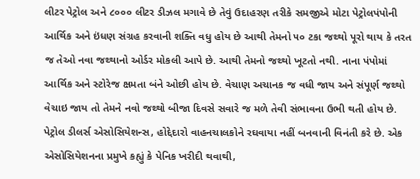લીટર પેટ્રોલ અને ૮૦૦૦ લીટર ડીઝલ મગાવે છે તેવું ઉદાહરણ તરીકે સમજીએ મોટા પેટ્રોલપંપોની આર્થિક અને ઇંધણ સંગ્રહ કરવાની શક્તિ વધુ હોય છે આથી તેમનો ૫૦ ટકા જથ્થો પૂરો થાય કે તરત જ તેઓ નવા જથ્થાનો ઓર્ડર મોકલી આપે છે. આથી તેમનો જથ્થો ખૂટતો નથી. નાના પંપોમાં આર્થિક અને સ્ટોરેજ ક્ષમતા બંને ઓછી હોય છે. વેચાણ અચાનક જ વધી જાય અને સંપૂર્ણ જથ્થો વેચાઇ જાય તો તેમને નવો જથ્થો બીજા દિવસે સવારે જ મળે તેવી સંભાવના ઉભી થતી હોય છે.
પેટ્રોલ ડીલર્સ એસોસિયેશન્સ, હોદ્દેદારો વાહનચાલકોને રઘવાયા નહીં બનવાની વિનંતી કરે છે. એક એસોસિયેશનના પ્રમુખે કહ્યું કે પેનિક ખરીદી થવાથી,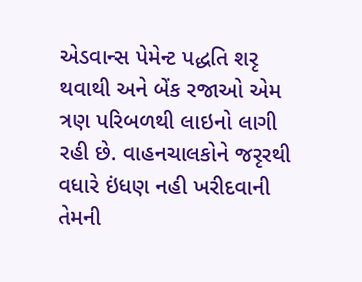એડવાન્સ પેમેન્ટ પદ્ધતિ શરૃ થવાથી અને બેંક રજાઓ એમ ત્રણ પરિબળથી લાઇનો લાગી રહી છે. વાહનચાલકોને જરૃરથી વધારે ઇંધણ નહી ખરીદવાની તેમની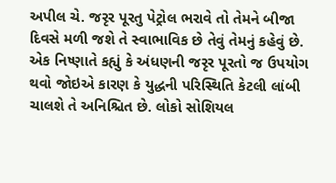અપીલ ચે. જરૃર પૂરતુ પેટ્રોલ ભરાવે તો તેમને બીજા દિવસે મળી જશે તે સ્વાભાવિક છે તેવું તેમનું કહેવું છે. એક નિષ્ણાતે કહ્યું કે અંધણની જરૃર પૂરતો જ ઉપયોગ થવો જોઇએ કારણ કે યુદ્ધની પરિસ્થિતિ કેટલી લાંબી ચાલશે તે અનિશ્ચિત છે. લોકો સોશિયલ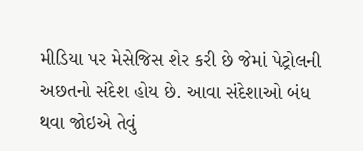મીડિયા પર મેસેજિસ શેર કરી છે જેમાં પેટ્રોલની અછતનો સંદેશ હોય છે. આવા સંદેશાઓ બંધ થવા જોઇએ તેવું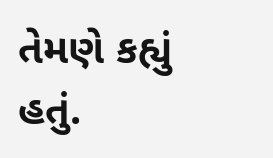તેમણે કહ્યું હતું.